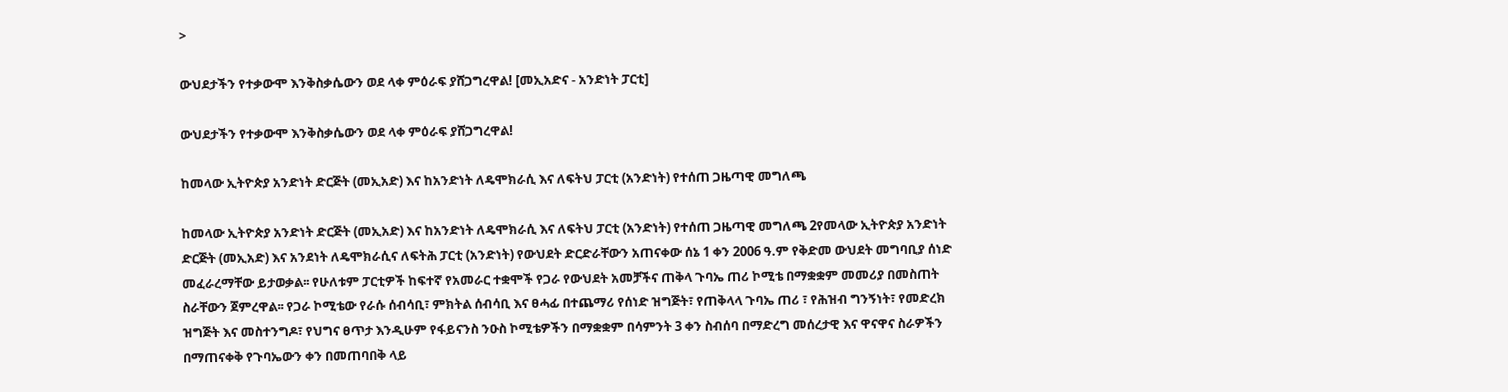>

ውህደታችን የተቃውሞ እንቅስቃሴውን ወደ ላቀ ምዕራፍ ያሸጋግረዋል! [መኢአድና - አንድነት ፓርቲ]

ውህደታችን የተቃውሞ እንቅስቃሴውን ወደ ላቀ ምዕራፍ ያሸጋግረዋል!

ከመላው ኢትዮጵያ አንድነት ድርጅት (መኢአድ) እና ከአንድነት ለዴሞክራሲ እና ለፍትህ ፓርቲ (አንድነት) የተሰጠ ጋዜጣዊ መግለጫ

ከመላው ኢትዮጵያ አንድነት ድርጅት (መኢአድ) እና ከአንድነት ለዴሞክራሲ እና ለፍትህ ፓርቲ (አንድነት) የተሰጠ ጋዜጣዊ መግለጫ 2የመላው ኢትዮጵያ አንድነት ድርጅት (መኢአድ) እና አንደነት ለዴሞክራሲና ለፍትሕ ፓርቲ (አንድነት) የውህደት ድርድራቸውን አጠናቀው ሰኔ 1 ቀን 2006 ዓ.ም የቅድመ ውህደት መግባቢያ ሰነድ መፈራረማቸው ይታወቃል፡፡ የሁለቱም ፓርቲዎች ከፍተኛ የአመራር ተቋሞች የጋራ የውህደት አመቻችና ጠቅላ ጉባኤ ጠሪ ኮሚቴ በማቋቋም መመሪያ በመስጠት ስራቸውን ጀምረዋል፡፡ የጋራ ኮሚቴው የራሱ ሰብሳቢ፣ ምክትል ሰብሳቢ እና ፀሓፊ በተጨማሪ የሰነድ ዝግጅት፣ የጠቅላላ ጉባኤ ጠሪ ፣ የሕዝብ ግንኝነት፣ የመድረክ ዝግጅት እና መስተንግዶ፣ የህግና ፀጥታ እንዲሁም የፋይናንስ ንዑስ ኮሚቴዎችን በማቋቋም በሳምንት 3 ቀን ስብሰባ በማድረግ መሰረታዊ እና ዋናዋና ስራዎችን በማጠናቀቅ የጉባኤውን ቀን በመጠባበቅ ላይ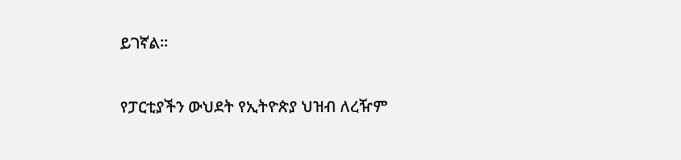ይገኛል፡፡

የፓርቲያችን ውህደት የኢትዮጵያ ህዝብ ለረዥም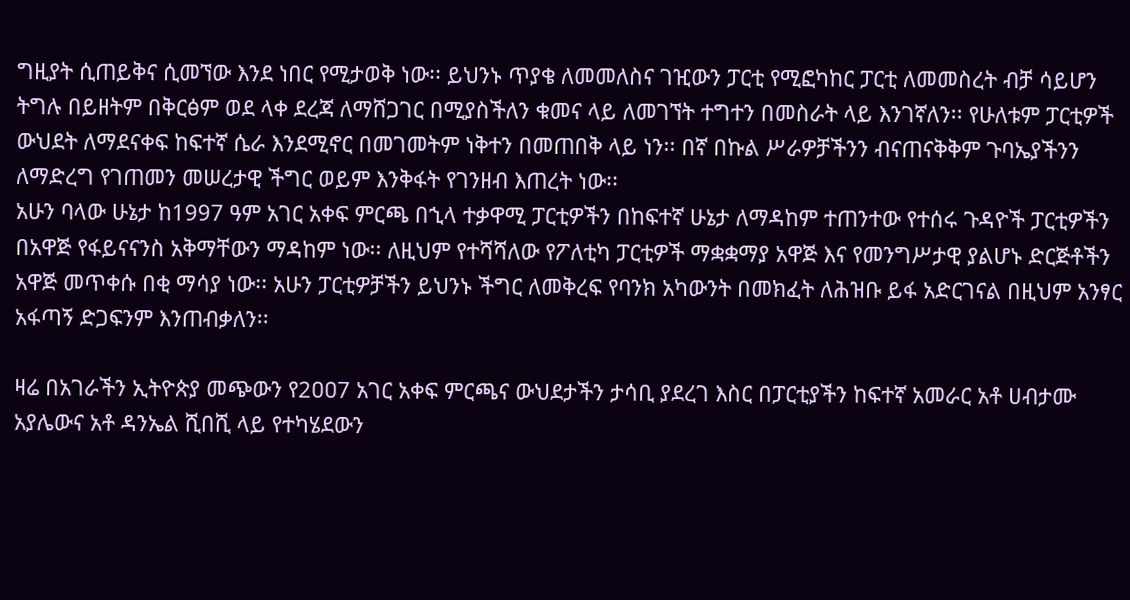ግዚያት ሲጠይቅና ሲመኘው እንደ ነበር የሚታወቅ ነው፡፡ ይህንኑ ጥያቄ ለመመለስና ገዢውን ፓርቲ የሚፎካከር ፓርቲ ለመመስረት ብቻ ሳይሆን ትግሉ በይዘትም በቅርፅም ወደ ላቀ ደረጃ ለማሸጋገር በሚያስችለን ቁመና ላይ ለመገኘት ተግተን በመስራት ላይ እንገኛለን፡፡ የሁለቱም ፓርቲዎች ውህደት ለማደናቀፍ ከፍተኛ ሴራ እንደሚኖር በመገመትም ነቅተን በመጠበቅ ላይ ነን፡፡ በኛ በኩል ሥራዎቻችንን ብናጠናቅቅም ጉባኤያችንን ለማድረግ የገጠመን መሠረታዊ ችግር ወይም እንቅፋት የገንዘብ እጠረት ነው፡፡
አሁን ባላው ሁኔታ ከ1997 ዓም አገር አቀፍ ምርጫ በኂላ ተቃዋሚ ፓርቲዎችን በከፍተኛ ሁኔታ ለማዳከም ተጠንተው የተሰሩ ጉዳዮች ፓርቲዎችን በአዋጅ የፋይናናንስ አቅማቸውን ማዳከም ነው፡፡ ለዚህም የተሻሻለው የፖለቲካ ፓርቲዎች ማቋቋማያ አዋጅ እና የመንግሥታዊ ያልሆኑ ድርጅቶችን አዋጅ መጥቀሱ በቂ ማሳያ ነው፡፡ አሁን ፓርቲዎቻችን ይህንኑ ችግር ለመቅረፍ የባንክ አካውንት በመክፈት ለሕዝቡ ይፋ አድርገናል በዚህም አንፃር አፋጣኝ ድጋፍንም እንጠብቃለን፡፡

ዛሬ በአገራችን ኢትዮጵያ መጭውን የ2ዐዐ7 አገር አቀፍ ምርጫና ውህደታችን ታሳቢ ያደረገ እስር በፓርቲያችን ከፍተኛ አመራር አቶ ሀብታሙ አያሌውና አቶ ዳንኤል ሺበሺ ላይ የተካሄደውን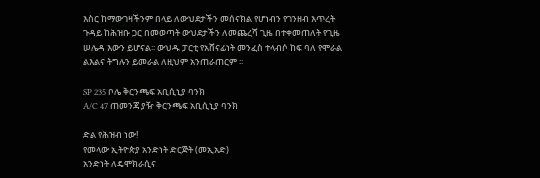እስር ከማውገዛችንም በላይ ለውህደታችን መሰናክል የሆነብን የገንዘብ እጥረት ጉዳይ ከሕዝቡ ጋር በመወጣት ውህደታችን ለመጨረሻ ጊዜ በተቀመጠለት የጊዜ ሠሌዳ እውን ይሆናል፡፡ ውህዱ ፓርቲ የአሸናፊነት መንፈስ ተላብሶ ከፍ ባለ የሞራል ልእልና ትግሉን ይመራል ለዚህም አንጠራጠርም ፡፡

SP 235 ቦሌ ቅርንጫፍ አቢሲኒያ ባንክ
A/C 47 ጠመንጃ ያዥ ቅርንጫፍ አቢሲኒያ ባንክ

ድል የሕዝብ ነው!
የመላው ኢትዮጵያ አንድነት ድርጅት (መኢአድ)
አንድነት ለዴሞክራሲና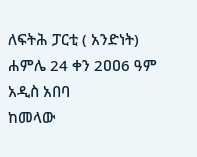ለፍትሕ ፓርቲ ( አንድነት)
ሐምሌ 24 ቀን 2ዐዐ6 ዓም አዲስ አበባ
ከመላው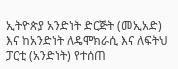ኢትዮጵያ አንድነት ድርጅት (መኢአድ) እና ከአንድነት ለዴሞክራሲ እና ለፍትህ ፓርቲ (አንድነት) የተሰጠ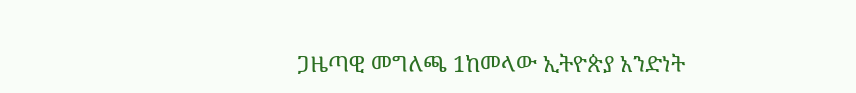ጋዜጣዊ መግለጫ 1ከመላው ኢትዮጵያ አንድነት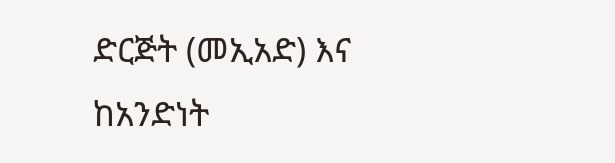ድርጅት (መኢአድ) እና ከአንድነት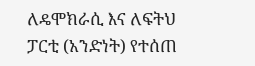ለዴሞክራሲ እና ለፍትህ ፓርቲ (አንድነት) የተሰጠ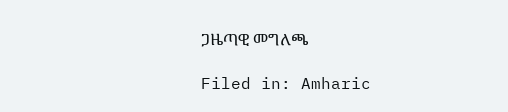ጋዜጣዊ መግለጫ

Filed in: Amharic